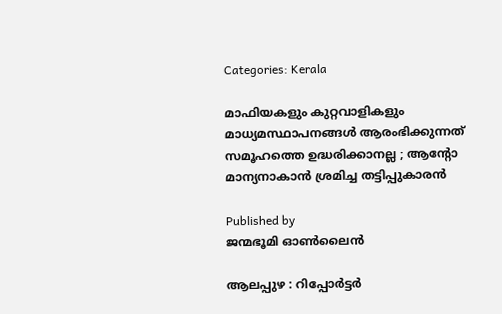Categories: Kerala

മാഫിയകളും കുറ്റവാളികളും മാധ്യമസ്ഥാപനങ്ങൾ ആരംഭിക്കുന്നത് സമൂഹത്തെ ഉദ്ധരിക്കാനല്ല ; ആന്റോ മാന്യനാകാൻ ശ്രമിച്ച തട്ടിപ്പുകാരൻ

Published by
ജന്മഭൂമി ഓണ്‍ലൈന്‍

ആലപ്പുഴ : റിപ്പോർട്ടർ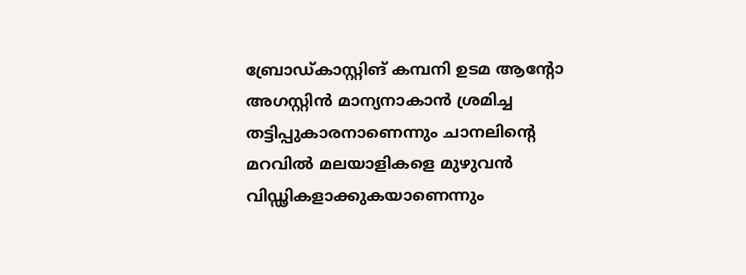ബ്രോഡ്കാസ്റ്റിങ് കമ്പനി ഉടമ ആന്റോ അഗസ്റ്റിൻ മാന്യനാകാൻ ശ്രമിച്ച തട്ടിപ്പുകാരനാണെന്നും ചാനലിന്റെ മറവിൽ മലയാളികളെ മുഴുവൻ വിഡ്ഢികളാക്കുകയാണെന്നും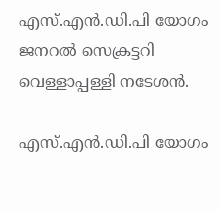എസ്.എൻ.ഡി.പി യോഗം ജനറൽ സെക്രട്ടറി വെള്ളാപ്പള്ളി നടേശൻ.

എസ്.എൻ.ഡി.പി യോഗം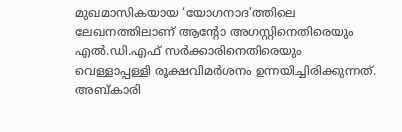മുഖമാസികയായ ‘യോഗനാദ’ത്തിലെ ലേഖനത്തിലാണ് ആന്റോ അഗസ്റ്റിനെതിരെയും എൽ.ഡി.എഫ് സർക്കാരിനെതിരെയും വെള്ളാപ്പള്ളി രൂക്ഷവിമർശനം ഉന്നയിച്ചിരിക്കുന്നത്. അബ്കാരി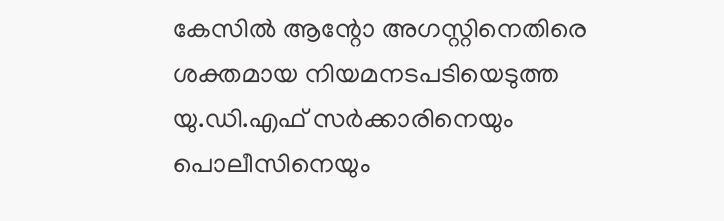കേസിൽ ആന്റോ അഗസ്റ്റിനെതിരെ ശക്തമായ നിയമനടപടിയെടുത്ത യു.ഡി.എഫ് സർക്കാരിനെയും പൊലീസിനെയും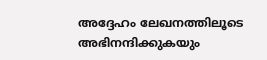അദ്ദേഹം ലേഖനത്തിലൂടെ അഭിനന്ദിക്കുകയും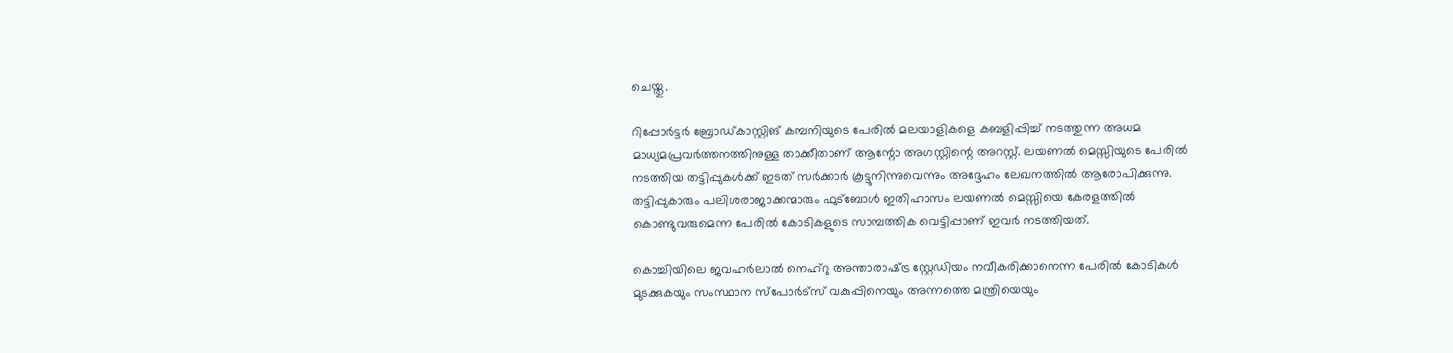ചെയ്തു.

റിപ്പോർട്ടർ ബ്രോഡ്കാസ്റ്റിങ് കമ്പനിയുടെ പേരിൽ മലയാളികളെ കബളിപ്പിച്ച് നടത്തുന്ന അധമ മാധ്യമപ്രവർത്തനത്തിനുള്ള താക്കീതാണ് ആന്റോ അഗസ്റ്റിന്റെ അറസ്റ്റ്. ലയണൽ മെസ്സിയുടെ പേരിൽ നടത്തിയ തട്ടിപ്പുകൾക്ക് ഇടത് സർക്കാർ കൂട്ടുനിന്നുവെന്നും അദ്ദേഹം ലേഖനത്തിൽ ആരോപിക്കുന്നു. തട്ടിപ്പുകാരും പലിശരാജാക്കന്മാരും ഫുട്ബോൾ ഇതിഹാസം ലയണൽ മെസ്സിയെ കേരളത്തിൽ കൊണ്ടുവരുമെന്ന പേരിൽ കോടികളുടെ സാമ്പത്തിക വെട്ടിപ്പാണ് ഇവർ നടത്തിയത്.

കൊച്ചിയിലെ ജവഹർലാൽ നെഹ്റു അന്താരാഷ്‌ട്ര സ്റ്റേഡിയം നവീകരിക്കാനെന്ന പേരിൽ കോടികൾ മുടക്കുകയും സംസ്ഥാന സ്പോർട്സ് വകുപ്പിനെയും അന്നത്തെ മന്ത്രിയെയും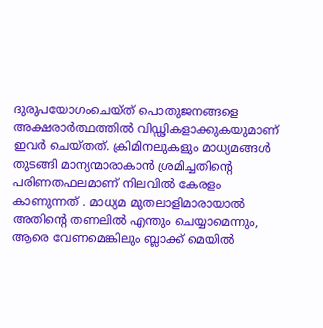ദുരുപയോഗംചെയ്ത് പൊതുജനങ്ങളെ അക്ഷരാർത്ഥത്തിൽ വിഡ്ഢികളാക്കുകയുമാണ് ഇവർ ചെയ്തത്. ക്രിമിനലുകളും മാധ്യമങ്ങൾ തുടങ്ങി മാന്യന്മാരാകാൻ ശ്രമിച്ചതിന്റെ പരിണതഫലമാണ് നിലവിൽ കേരളം കാണുന്നത് . മാധ്യമ മുതലാളിമാരായാൽ അതിന്റെ തണലിൽ എന്തും ചെയ്യാമെന്നും, ആരെ വേണമെങ്കിലും ബ്ലാക്ക് മെയിൽ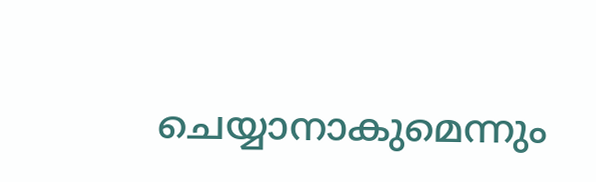ചെയ്യാനാകുമെന്നും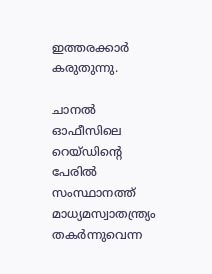ഇത്തരക്കാർ കരുതുന്നു.

ചാനൽ ഓഫീസിലെ റെയ്ഡിന്റെ പേരിൽ സംസ്ഥാനത്ത് മാധ്യമസ്വാതന്ത്ര്യം തകർന്നുവെന്ന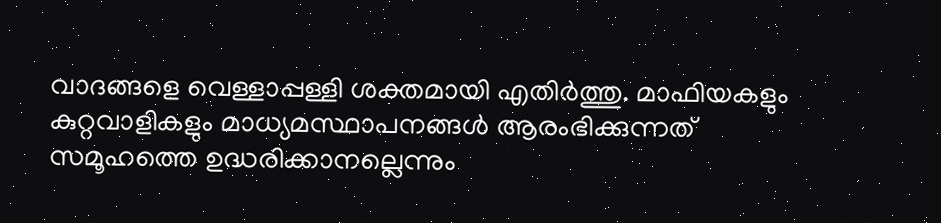വാദങ്ങളെ വെള്ളാപ്പള്ളി ശക്തമായി എതിർത്തു. മാഫിയകളും കുറ്റവാളികളും മാധ്യമസ്ഥാപനങ്ങൾ ആരംഭിക്കുന്നത് സമൂഹത്തെ ഉദ്ധരിക്കാനല്ലെന്നും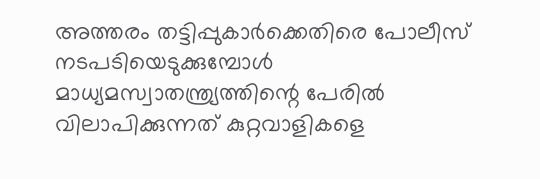അത്തരം തട്ടിപ്പുകാർക്കെതിരെ പോലീസ് നടപടിയെടുക്കുമ്പോൾ മാധ്യമസ്വാതന്ത്ര്യത്തിന്റെ പേരിൽ വിലാപിക്കുന്നത് കുറ്റവാളികളെ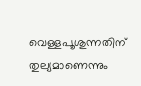വെള്ളപൂശുന്നതിന് തുല്യമാണെന്നും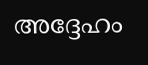അദ്ദേഹം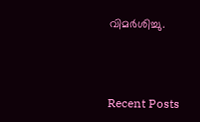വിമർശിച്ചു.



Recent Posts